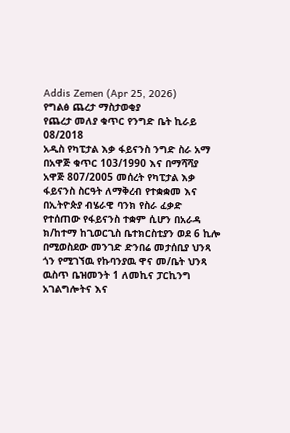Addis Zemen (Apr 25, 2026)
የግልፅ ጨረታ ማስታወቂያ
የጨረታ መለያ ቁጥር የንግድ ቤት ኪራይ 08/2018
አዲስ የካፒታል እቃ ፋይናንስ ንግድ ስራ አማ በአዋጅ ቁጥር 103/1990 እና በማሻሻያ አዋጅ 807/2005 መሰረት የካፒታል እቃ ፋይናንስ ስርዓት ለማቅረብ የተቋቋመ እና በኢትዮጵያ ብሄራዊ ባንክ የስራ ፈቃድ የተሰጠው የፋይናንስ ተቋም ሲሆን በአራዳ ክ/ከተማ ከጊወርጊስ ቤተክርስቲያን ወደ 6 ኪሎ በሚወስደው መንገድ ድንበሬ መታሰቢያ ህንጻ ጎን የሚገኘዉ የኩባንያዉ ዋና መ/ቤት ህንጻ ዉስጥ ቤዝመንት 1 ለመኪና ፓርኪንግ አገልግሎትና እና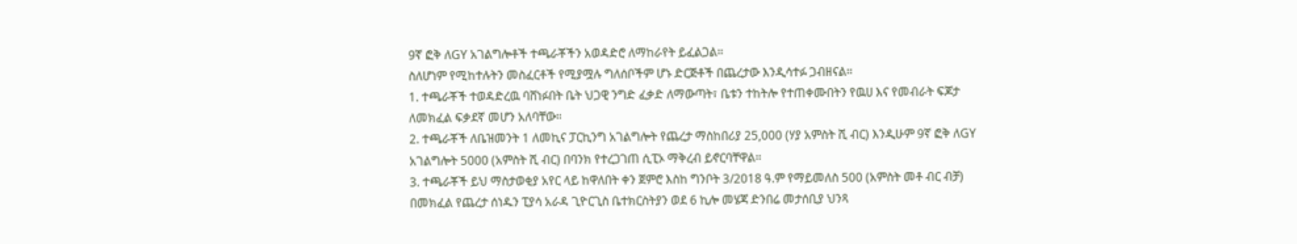9ኛ ፎቅ ለGY አገልግሎቶች ተጫራቾችን አወዳድሮ ለማከራየት ይፈልጋል።
ስለሆነም የሚከተሉትን መስፈርቶች የሚያሟሉ ግለሰቦችም ሆኑ ድርጅቶች በጨረታው እንዲሳተፉ ጋብዘናል።
1. ተጫራቾች ተወዳድረዉ ባሸነፉበት ቤት ህጋዊ ንግድ ፈቃድ ለማውጣት፣ ቤቱን ተከትሎ የተጠቀሙበትን የዉሀ እና የመብራት ፍጆታ ለመክፈል ፍቃደኛ መሆን አለባቸው።
2. ተጫራቾች ለቤዝመንት 1 ለመኪና ፓርኪንግ አገልግሎት የጨረታ ማስከበሪያ 25,000 (ሃያ አምስት ሺ ብር) እንዲሁም 9ኛ ፎቅ ለGY አገልግሎት 5000 (አምስት ሺ ብር) በባንክ የተረጋገጠ ሲፒኦ ማቅረብ ይኖርባቸዋል።
3. ተጫራቾች ይህ ማስታወቂያ አየር ላይ ከዋለበት ቀን ጀምሮ እስከ ግንቦት 3/2018 ዓ.ም የማይመለስ 500 (አምስት መቶ ብር ብቻ) በመክፈል የጨረታ ሰነዱን ፒያሳ አራዳ ጊዮርጊስ ቤተክርስትያን ወደ 6 ኪሎ መሄጃ ድንበሬ መታሰቢያ ህንጻ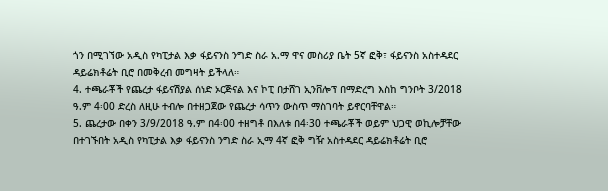ጎን በሚገኘው አዲስ የካፒታል እቃ ፋይናንስ ንግድ ስራ አ.ማ ዋና መስሪያ ቤት 5ኛ ፎቅ፣ ፋይናንስ አስተዳደር ዳይሬክቶሬት ቢሮ በመቅረብ መግዛት ይችላለ።
4. ተጫራቾች የጨረታ ፋይናሽያል ሰነድ ኦርጅናል እና ኮፒ በታሸገ ኢንቨሎፕ በማድረግ እስከ ግንቦት 3/2018 ዓ.ም 4፡00 ድረስ ለዚሁ ተብሎ በተዘጋጀው የጨረታ ሳጥን ውስጥ ማስገባት ይኖርባቸዋል።
5. ጨረታው በቀን 3/9/2018 ዓ.ም በ4፡00 ተዘግቶ በእለቱ በ4፡30 ተጫራቾች ወይም ህጋዊ ወኪሎቻቸው በተገኙበት አዲስ የካፒታል እቃ ፋይናንስ ንግድ ስራ ኢማ 4ኛ ፎቅ ግዥ አስተዳደር ዳይሬክቶሬት ቢሮ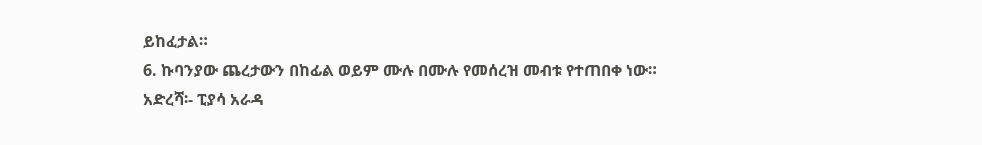ይከፈታል።
6. ኩባንያው ጨረታውን በከፊል ወይም ሙሉ በሙሉ የመሰረዝ መብቱ የተጠበቀ ነው።
አድረሻ፡- ፒያሳ አራዳ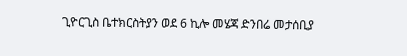ጊዮርጊስ ቤተክርስትያን ወደ 6 ኪሎ መሄጃ ድንበሬ መታሰቢያ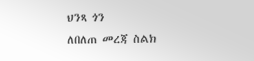ህንጻ ጎን
ለበለጠ መረጃ ስልክ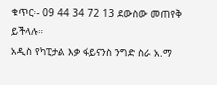ቁጥር፡- 09 44 34 72 13 ደውስው መጠየቅ ይችላሉ።
አዲስ የካፒታል እቃ ፋይናንስ ንግድ ስራ አ.ማ